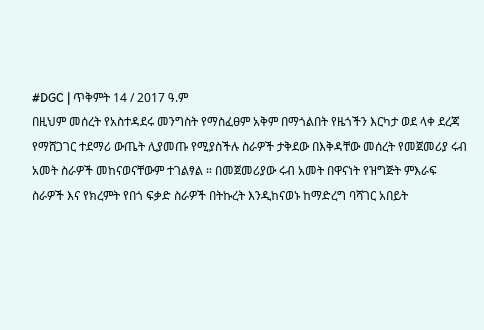#DGC | ጥቅምት 14 / 2017 ዓ.ም
በዚህም መሰረት የአስተዳደሩ መንግስት የማስፈፀም አቅም በማጎልበት የዜጎችን እርካታ ወደ ላቀ ደረጃ የማሸጋገር ተደማሪ ውጤት ሊያመጡ የሚያስችሉ ስራዎች ታቅደው በእቅዳቸው መሰረት የመጀመሪያ ሩብ አመት ስራዎች መከናወናቸውም ተገልፃል ። በመጀመሪያው ሩብ አመት በዋናነት የዝግጅት ምእራፍ
ስራዎች እና የክረምት የበጎ ፍቃድ ስራዎች በትኩረት እንዲከናወኑ ከማድረግ ባሻገር አበይት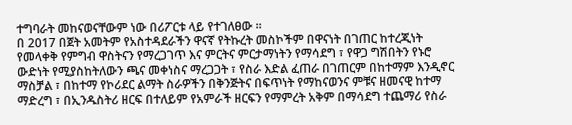ተግባራት መከናወናቸውም ነው በሪፖርቱ ላይ የተገለፀው ።
በ 2017 በጀት አመትም የአስተዳደራችን ዋናኛ የትኩረት መስኮችም በዋናነት በገጠር ከተረጂነት የመላቀቅ የምግብ ዋስትናን የማረጋገጥ እና ምርትና ምርታማነትን የማሳደግ ፣ የዋጋ ግሽበትን የኑሮ ውድነት የሚያስከትለውን ጫና መቀነስና ማረጋጋት ፣ የስራ እድል ፈጠራ በገጠርም በከተማም እንዲኖር ማስቻል ፣ በከተማ የኮሪደር ልማት ስራዎችን በቅንጅትና በፍጥነት የማከናወንና ምቹና ዘመናዊ ከተማ ማድረግ ፣ በኢንዱስትሪ ዘርፍ በተለይም የአምራች ዘርፍን የማምረት አቅም በማሳደግ ተጨማሪ የስራ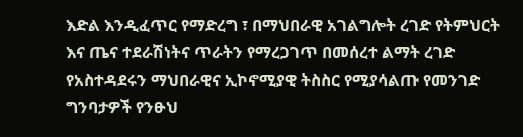እድል እንዲፈጥር የማድረግ ፣ በማህበራዊ አገልግሎት ረገድ የትምህርት እና ጤና ተደራሽነትና ጥራትን የማረጋገጥ በመሰረተ ልማት ረገድ የአስተዳደሩን ማህበራዊና ኢኮኖሚያዊ ትስስር የሚያሳልጡ የመንገድ ግንባታዎች የንፁህ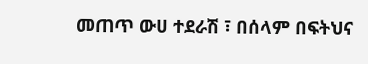መጠጥ ውሀ ተደራሽ ፣ በሰላም በፍትህና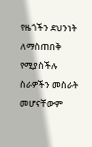የዜጎችን ደህንነት ለማስጠበቅ የሚያስችሉ ስራዎችን መስራት መሆናቸውም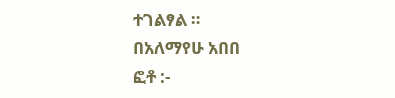ተገልፃል ።
በአለማየሁ አበበ
ፎቶ :-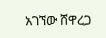አገኘው ሸዋረጋ